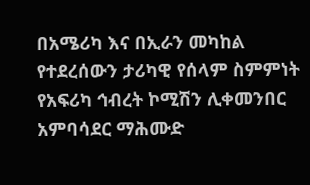በአሜሪካ እና በኢራን መካከል የተደረሰውን ታሪካዊ የሰላም ስምምነት የአፍሪካ ኅብረት ኮሚሽን ሊቀመንበር አምባሳደር ማሕሙድ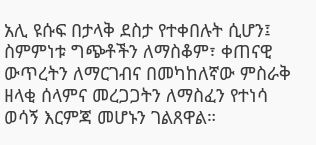አሊ ዩሱፍ በታላቅ ደስታ የተቀበሉት ሲሆን፤ ስምምነቱ ግጭቶችን ለማስቆም፣ ቀጠናዊ ውጥረትን ለማርገብና በመካከለኛው ምስራቅ ዘላቂ ሰላምና መረጋጋትን ለማስፈን የተነሳ ወሳኝ እርምጃ መሆኑን ገልጸዋል።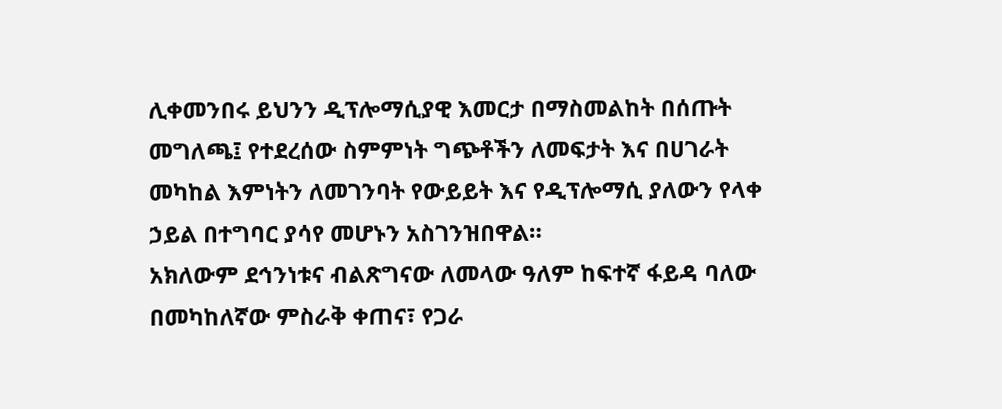ሊቀመንበሩ ይህንን ዲፕሎማሲያዊ እመርታ በማስመልከት በሰጡት መግለጫ፤ የተደረሰው ስምምነት ግጭቶችን ለመፍታት እና በሀገራት መካከል እምነትን ለመገንባት የውይይት እና የዲፕሎማሲ ያለውን የላቀ ኃይል በተግባር ያሳየ መሆኑን አስገንዝበዋል።
አክለውም ደኅንነቱና ብልጽግናው ለመላው ዓለም ከፍተኛ ፋይዳ ባለው በመካከለኛው ምስራቅ ቀጠና፣ የጋራ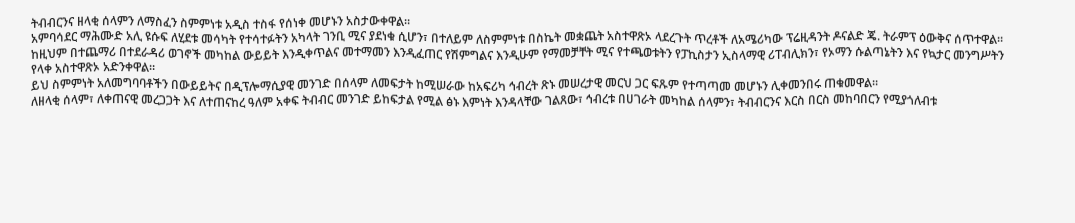ትብብርንና ዘላቂ ሰላምን ለማስፈን ስምምነቱ አዲስ ተስፋ የሰነቀ መሆኑን አስታውቀዋል።
አምባሳደር ማሕሙድ አሊ ዩሱፍ ለሂደቱ መሳካት የተሳተፉትን አካላት ገንቢ ሚና ያደነቁ ሲሆን፣ በተለይም ለስምምነቱ በስኬት መቋጨት አስተዋጽኦ ላደረጉት ጥረቶች ለአሜሪካው ፕሬዚዳንት ዶናልድ ጄ. ትራምፕ ዕውቅና ሰጥተዋል።
ከዚህም በተጨማሪ በተደራዳሪ ወገኖች መካከል ውይይት እንዲቀጥልና መተማመን እንዲፈጠር የሽምግልና እንዲሁም የማመቻቸት ሚና የተጫወቱትን የፓኪስታን ኢስላማዊ ሪፐብሊክን፣ የኦማን ሱልጣኔትን እና የኳታር መንግሥትን የላቀ አስተዋጽኦ አድንቀዋል።
ይህ ስምምነት አለመግባባቶችን በውይይትና በዲፕሎማሲያዊ መንገድ በሰላም ለመፍታት ከሚሠራው ከአፍሪካ ኅብረት ጽኑ መሠረታዊ መርህ ጋር ፍጹም የተጣጣመ መሆኑን ሊቀመንበሩ ጠቁመዋል።
ለዘላቂ ሰላም፣ ለቀጠናዊ መረጋጋት እና ለተጠናከረ ዓለም አቀፍ ትብብር መንገድ ይከፍታል የሚል ፅኑ እምነት እንዳላቸው ገልጸው፣ ኅብረቱ በሀገራት መካከል ሰላምን፣ ትብብርንና እርስ በርስ መከባበርን የሚያጎለብቱ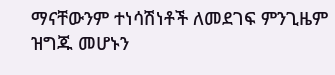ማናቸውንም ተነሳሽነቶች ለመደገፍ ምንጊዜም ዝግጁ መሆኑን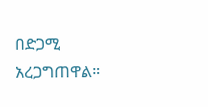በድጋሚ አረጋግጠዋል።